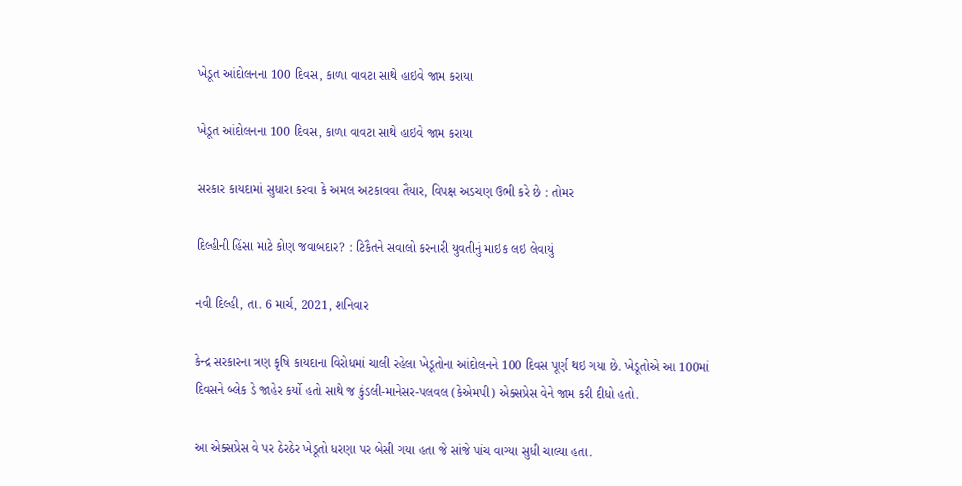ખેડૂત આંદોલનના 100 દિવસ, કાળા વાવટા સાથે હાઇવે જામ કરાયા

ખેડૂત આંદોલનના 100 દિવસ, કાળા વાવટા સાથે હાઇવે જામ કરાયા

સરકાર કાયદામાં સુધારા કરવા કે અમલ અટકાવવા તૈયાર, વિપક્ષ અડચણ ઉભી કરે છે : તોમર

દિલ્હીની હિંસા માટે કોણ જવાબદાર? : ટિકૈતને સવાલો કરનારી યુવતીનું માઇક લઇ લેવાયું

નવી દિલ્હી, તા. 6 માર્ચ, 2021, શનિવાર

કેન્દ્ર સરકારના ત્રણ કૃષિ કાયદાના વિરોધમાં ચાલી રહેલા ખેડૂતોના આંદોલનને 100 દિવસ પૂર્ણ થઇ ગયા છે. ખેડૂતોએ આ 100માં દિવસને બ્લેક ડે જાહેર કર્યો હતો સાથે જ કુંડલી-માનેસર-પલવલ (કેએમપી) એક્સપ્રેસ વેને જામ કરી દીધો હતો.

આ એક્સપ્રેસ વે પર ઠેરઠેર ખેડૂતો ધરણા પર બેસી ગયા હતા જે સાંજે પાંચ વાગ્યા સુધી ચાલ્યા હતા.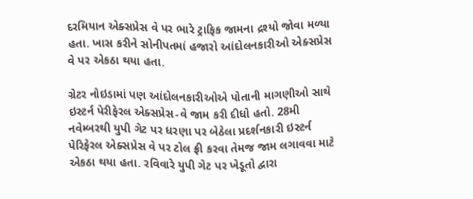દરમિયાન એક્સપ્રેસ વે પર ભારે ટ્રાફિક જામના દ્રશ્યો જોવા મળ્યા હતા. ખાસ કરીને સોનીપતમાં હજારો આંદોલનકારીઓ એક્સપ્રેસ વે પર એકઠા થયા હતા.

ગ્રેટર નોઇડામાં પણ આંદોલનકારીઓએ પોતાની માગણીઓ સાથે ઇસ્ટર્ન પેરીફેરલ એક્સપ્રેસ-વે જામ કરી દીધો હતો. 28મી નવેમ્બરથી યુપી ગેટ પર ધરણા પર બેઠેલા પ્રદર્શનકારી ઇસ્ટર્ન પેરિફેરલ એક્સપ્રેસ વે પર ટોલ ફ્રી કરવા તેમજ જામ લગાવવા માટે એકઠા થયા હતા. રવિવારે યુપી ગેટ પર ખેડૂતો દ્વારા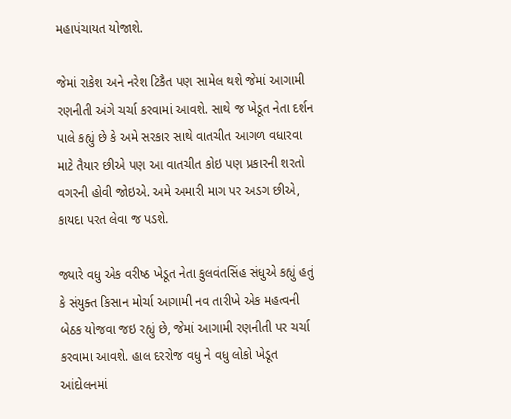મહાપંચાયત યોજાશે.

જેમાં રાકેશ અને નરેશ ટિકૈત પણ સામેલ થશે જેમાં આગામી રણનીતી અંગે ચર્ચા કરવામાં આવશે. સાથે જ ખેડૂત નેતા દર્શન પાલે કહ્યું છે કે અમે સરકાર સાથે વાતચીત આગળ વધારવા માટે તૈયાર છીએ પણ આ વાતચીત કોઇ પણ પ્રકારની શરતો વગરની હોવી જોઇએ. અમે અમારી માગ પર અડગ છીએ, કાયદા પરત લેવા જ પડશે.

જ્યારે વધુ એક વરીષ્ઠ ખેડૂત નેતા કુલવંતસિંહ સંધુએ કહ્યું હતું કે સંયુક્ત કિસાન મોર્ચા આગામી નવ તારીખે એક મહત્વની બેઠક યોજવા જઇ રહ્યું છે, જેમાં આગામી રણનીતી પર ચર્ચા કરવામા આવશે. હાલ દરરોજ વધુ ને વધુ લોકો ખેડૂત આંદોલનમાં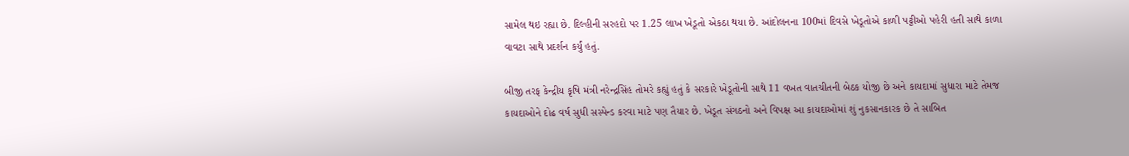સામેલ થઇ રહ્યા છે. દિલ્હીની સરહદો પર 1.25 લાખ ખેડૂતો એકઠા થયા છે. આંદોલનના 100માં દિવસે ખેડૂતોએ કાળી પટ્ટીઓ પહેરી હતી સાથે કાળા વાવટા સાથે પ્રદર્શન કર્યું હતું.

બીજી તરફ કેન્દ્રીય કૃષિ મંત્રી નરેન્દ્રસિંહ તોમરે કહ્યું હતું કે સરકારે ખેડૂતોની સાથે 11 વખત વાતચીતની બેઠક યોજી છે અને કાયદામાં સુધારા માટે તેમજ કાયદાઓને દોઢ વર્ષ સુધી સસ્પેન્ડ કરવા માટે પણ તૈયાર છે. ખેડૂત સંગઠનો અને વિપક્ષ આ કાયદાઓમાં શું નુકસાનકારક છે તે સાબિત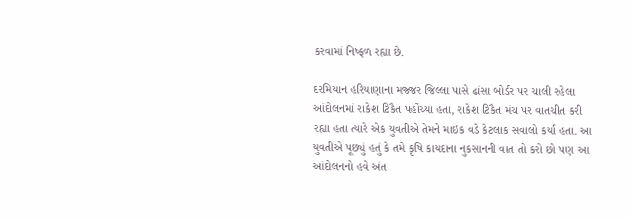કરવામાં નિષ્ફળ રહ્યા છે.

દરમિયાન હરિયાણાના મજ્જર જિલ્લા પાસે ઢાંસા બોર્ડર પર ચાલી રહેલા આંદોલનમાં રાકેશ ટિકૈત પહોંચ્યા હતા, રાકેશ ટિકૈત મંચ પર વાતચીત કરી રહ્યા હતા ત્યારે એક યુવતીએ તેમને માઇક વડે કેટલાક સવાલો કર્યા હતા. આ યુવતીએ પૂછ્યું હતું કે તમે કૃષિ કાયદાના નુકસાનની વાત તો કરો છો પણ આ આંદોલનનો હવે અંત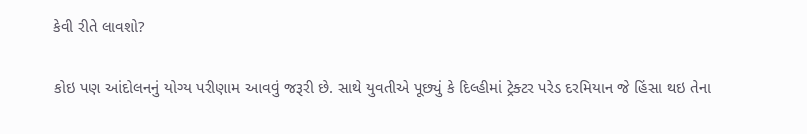કેવી રીતે લાવશો?

કોઇ પણ આંદોલનનું યોગ્ય પરીણામ આવવું જરૂરી છે. સાથે યુવતીએ પૂછ્યું કે દિલ્હીમાં ટ્રેક્ટર પરેડ દરમિયાન જે હિંસા થઇ તેના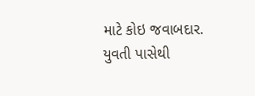માટે કોઇ જવાબદાર. યુવતી પાસેથી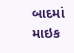બાદમાં માઇક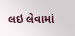લઇ લેવામાં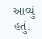આવ્યું હતું.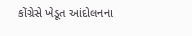કોંગ્રેસે ખેડૂત આંદોલનના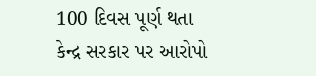100 દિવસ પૂર્ણ થતા કેન્દ્ર સરકાર પર આરોપો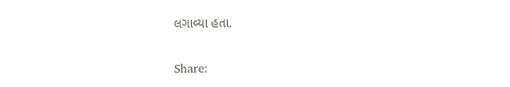લગાવ્યા હતા.

Share: